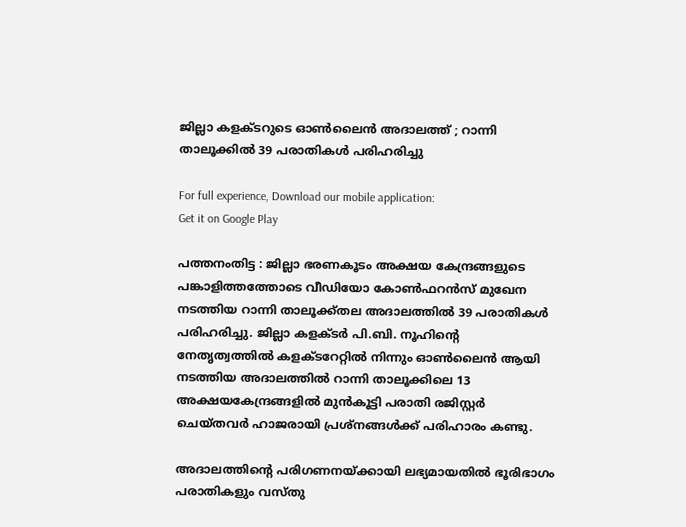ജില്ലാ കളക്ടറുടെ ഓണ്‍ലൈന്‍ അദാലത്ത് ; റാന്നി താലൂക്കില്‍ 39 പരാതികള്‍ പരിഹരിച്ചു

For full experience, Download our mobile application:
Get it on Google Play

പത്തനംതിട്ട : ജില്ലാ ഭരണകൂടം അക്ഷയ കേന്ദ്രങ്ങളുടെ പങ്കാളിത്തത്തോടെ വീഡിയോ കോണ്‍ഫറന്‍സ് മുഖേന നടത്തിയ റാന്നി താലൂക്ക്തല അദാലത്തില്‍ 39 പരാതികള്‍ പരിഹരിച്ചു. ജില്ലാ കളക്ടര്‍ പി.ബി. നൂഹിന്റെ നേതൃത്വത്തില്‍ കളക്ടറേറ്റില്‍ നിന്നും ഓണ്‍ലൈന്‍ ആയി നടത്തിയ അദാലത്തില്‍ റാന്നി താലൂക്കിലെ 13 അക്ഷയകേന്ദ്രങ്ങളില്‍ മുന്‍കൂട്ടി പരാതി രജിസ്റ്റര്‍ ചെയ്തവര്‍ ഹാജരായി പ്രശ്‌നങ്ങള്‍ക്ക് പരിഹാരം കണ്ടു.

അദാലത്തിന്റെ പരിഗണനയ്ക്കായി ലഭ്യമായതില്‍ ഭൂരിഭാഗം പരാതികളും വസ്തു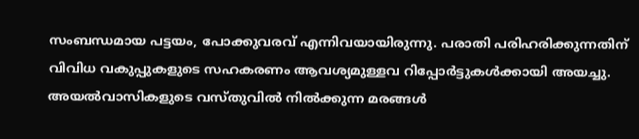സംബന്ധമായ പട്ടയം, പോക്കുവരവ് എന്നിവയായിരുന്നു. പരാതി പരിഹരിക്കുന്നതിന് വിവിധ വകുപ്പുകളുടെ സഹകരണം ആവശ്യമുള്ളവ റിപ്പോര്‍ട്ടുകള്‍ക്കായി അയച്ചു. അയല്‍വാസികളുടെ വസ്തുവില്‍ നില്‍ക്കുന്ന മരങ്ങള്‍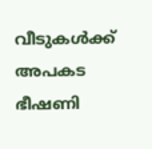വീടുകള്‍ക്ക് അപകട ഭീഷണി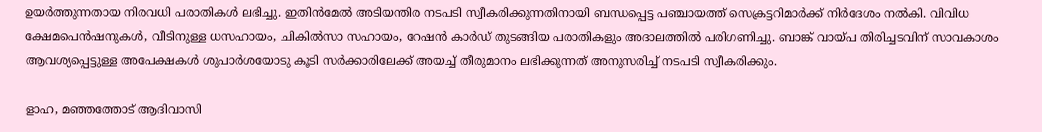ഉയര്‍ത്തുന്നതായ നിരവധി പരാതികള്‍ ലഭിച്ചു. ഇതിന്‍മേല്‍ അടിയന്തിര നടപടി സ്വീകരിക്കുന്നതിനായി ബന്ധപ്പെട്ട പഞ്ചായത്ത് സെക്രട്ടറിമാര്‍ക്ക് നിര്‍ദേശം നല്‍കി. വിവിധ ക്ഷേമപെന്‍ഷനുകള്‍, വീടിനുള്ള ധസഹായം, ചികില്‍സാ സഹായം, റേഷന്‍ കാര്‍ഡ് തുടങ്ങിയ പരാതികളും അദാലത്തില്‍ പരിഗണിച്ചു. ബാങ്ക് വായ്പ തിരിച്ചടവിന് സാവകാശം ആവശ്യപ്പെട്ടുള്ള അപേക്ഷകള്‍ ശുപാര്‍ശയോടു കൂടി സര്‍ക്കാരിലേക്ക് അയച്ച് തീരുമാനം ലഭിക്കുന്നത് അനുസരിച്ച് നടപടി സ്വീകരിക്കും.

ളാഹ, മഞ്ഞത്തോട് ആദിവാസി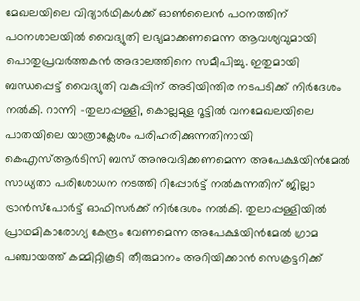മേഖലയിലെ വിദ്യാര്‍ഥികള്‍ക്ക് ഓണ്‍ലൈന്‍ പഠനത്തിന് പഠനശാലയില്‍ വൈദ്യുതി ലഭ്യമാക്കണമെന്ന ആവശ്യവുമായി പൊതുപ്രവര്‍ത്തകന്‍ അദാലത്തിനെ സമീപിച്ചു. ഇതുമായി ബന്ധപ്പെട്ട് വൈദ്യുതി വകുപ്പിന് അടിയിന്തിര നടപടിക്ക് നിര്‍ദേശം നല്‍കി. റാന്നി -തുലാപ്പള്ളി, കൊല്ലമുള റൂട്ടില്‍ വനമേഖലയിലെ പാതയിലെ യാത്രാക്ലേശം പരിഹരിക്കുന്നതിനായി കെഎസ്ആര്‍ടിസി ബസ് അനുവദിക്കണമെന്ന അപേക്ഷയിന്‍മേല്‍ സാധ്യതാ പരിശോധന നടത്തി റിപ്പോര്‍ട്ട് നല്‍കുന്നതിന് ജില്ലാ ട്രാന്‍സ്‌പോര്‍ട്ട് ഓഫിസര്‍ക്ക് നിര്‍ദേശം നല്‍കി. തുലാപ്പള്ളിയില്‍ പ്രാഥമികാരോഗ്യ കേന്ദ്രം വേണമെന്ന അപേക്ഷയിന്‍മേല്‍ ഗ്രാമ പഞ്ചായത്ത് കമ്മിറ്റികൂടി തീരുമാനം അറിയിക്കാന്‍ സെക്രട്ടറിക്ക്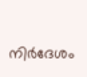നിര്‍ദേശം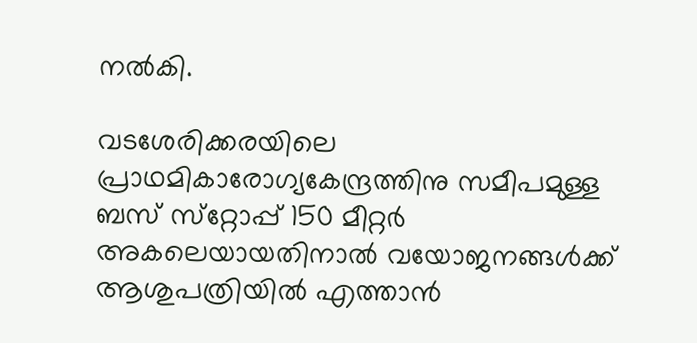നല്‍കി.

വടശേരിക്കരയിലെ പ്രാഥമികാരോഗ്യകേന്ദ്രത്തിനു സമീപമുള്ള ബസ് സ്‌റ്റോപ്പ് 150 മീറ്റര്‍ അകലെയായതിനാല്‍ വയോജനങ്ങള്‍ക്ക് ആശുപത്രിയില്‍ എത്താന്‍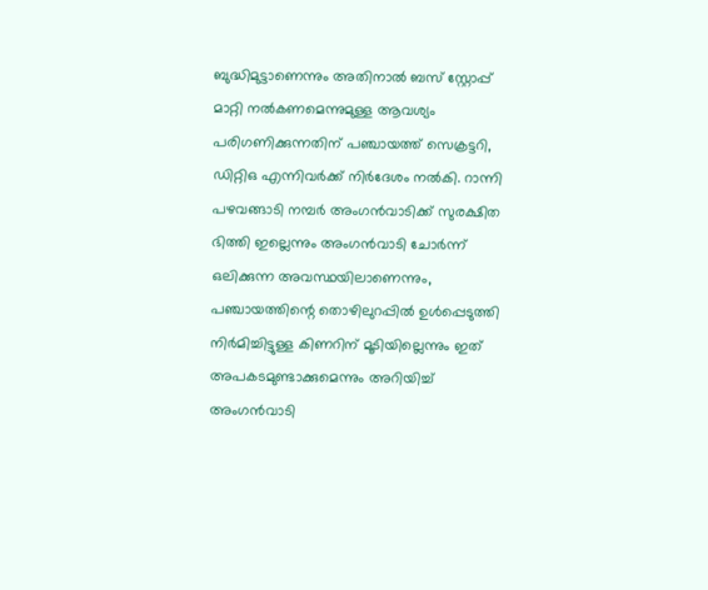ബുദ്ധിമുട്ടാണെന്നും അതിനാല്‍ ബസ് സ്റ്റോപ്പ് മാറ്റി നല്‍കണമെന്നുമുള്ള ആവശ്യം പരിഗണിക്കുന്നതിന് പഞ്ചായത്ത് സെക്രട്ടറി, ഡിറ്റിഒ എന്നിവര്‍ക്ക് നിര്‍ദേശം നല്‍കി. റാന്നി പഴവങ്ങാടി നമ്പര്‍ അംഗന്‍വാടിക്ക് സുരക്ഷിത ഭിത്തി ഇല്ലെന്നും അംഗന്‍വാടി ചോര്‍ന്ന് ഒലിക്കുന്ന അവസ്ഥയിലാണെന്നും, പഞ്ചായത്തിന്റെ തൊഴിലുറപ്പില്‍ ഉള്‍പ്പെടുത്തി നിര്‍മിച്ചിട്ടുള്ള കിണറിന് മൂടിയില്ലെന്നും ഇത് അപകടമുണ്ടാക്കുമെന്നും അറിയിച്ച് അംഗന്‍വാടി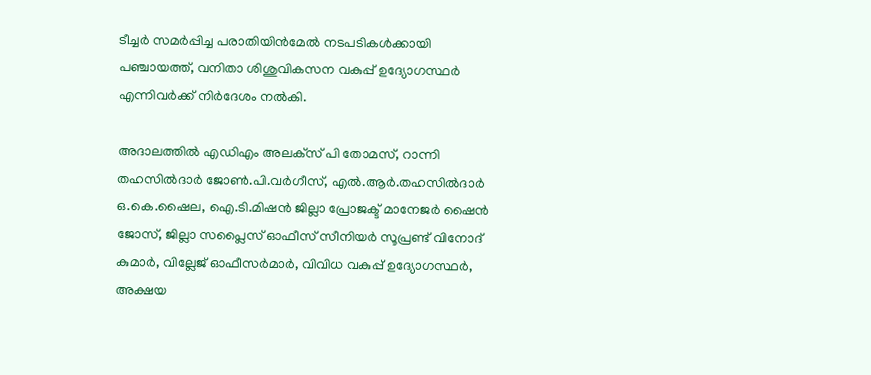ടീച്ചര്‍ സമര്‍പ്പിച്ച പരാതിയിന്‍മേല്‍ നടപടികള്‍ക്കായി പഞ്ചായത്ത്, വനിതാ ശിശുവികസന വകുപ്പ് ഉദ്യോഗസ്ഥര്‍ എന്നിവര്‍ക്ക് നിര്‍ദേശം നല്‍കി.

അദാലത്തില്‍ എഡിഎം അലക്‌സ് പി തോമസ്, റാന്നി തഹസില്‍ദാര്‍ ജോണ്‍.പി.വര്‍ഗീസ്, എല്‍.ആര്‍.തഹസില്‍ദാര്‍ ഒ.കെ.ഷൈല, ഐ.ടി.മിഷന്‍ ജില്ലാ പ്രോജക്ട് മാനേജര്‍ ഷൈന്‍ ജോസ്, ജില്ലാ സപ്ലൈസ് ഓഫീസ് സീനിയര്‍ സൂപ്രണ്ട് വിനോദ് കുമാര്‍, വില്ലേജ് ഓഫീസര്‍മാര്‍, വിവിധ വകുപ്പ് ഉദ്യോഗസ്ഥര്‍, അക്ഷയ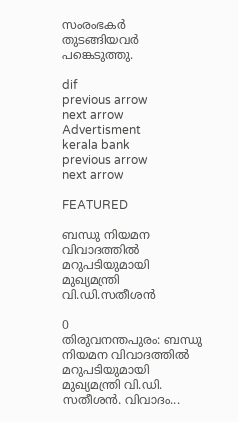സംരംഭകര്‍ തുടങ്ങിയവര്‍ പങ്കെടുത്തു.

dif
previous arrow
next arrow
Advertisment
kerala bank
previous arrow
next arrow

FEATURED

ബന്ധു നിയമന വിവാദത്തില്‍ മറുപടിയുമായി മുഖ്യമന്ത്രി വി.ഡി.സതീശന്‍

0
തിരുവനന്തപുരം: ബന്ധു നിയമന വിവാദത്തില്‍ മറുപടിയുമായി മുഖ്യമന്ത്രി വി.ഡി. സതീശന്‍. വിവാദം...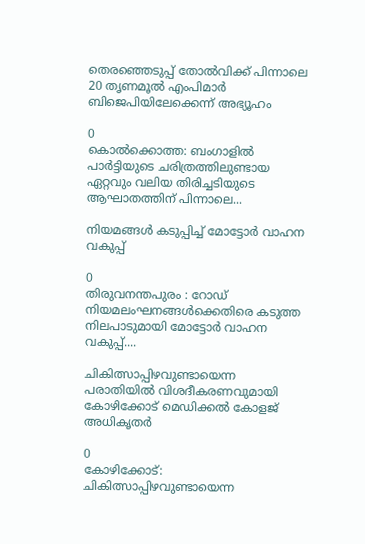തെരഞ്ഞെടുപ്പ് തോൽവിക്ക് പിന്നാലെ 20 തൃണമൂൽ എംപിമാർ ബിജെപിയിലേക്കെന്ന് അഭ്യൂഹം

0
കൊൽക്കൊത്ത: ബംഗാളിൽ പാര്‍ട്ടിയുടെ ചരിത്രത്തിലുണ്ടായ ഏറ്റവും വലിയ തിരിച്ചടിയുടെ ആഘാതത്തിന് പിന്നാലെ...

നിയമങ്ങള്‍ കടുപ്പിച്ച് മോട്ടോർ വാഹന വകുപ്പ്

0
തിരുവനന്തപുരം : റോഡ് നിയമലംഘനങ്ങൾക്കെതിരെ കടുത്ത നിലപാടുമായി മോട്ടോർ വാഹന വകുപ്പ്....

ചികിത്സാപ്പിഴവുണ്ടായെന്ന പരാതിയിൽ വിശദീകരണവുമായി കോഴിക്കോട് മെഡിക്കൽ കോളജ് അധികൃതർ

0
കോഴിക്കോട്: ചികിത്സാപ്പിഴവുണ്ടായെന്ന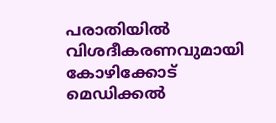പരാതിയിൽ വിശദീകരണവുമായി കോഴിക്കോട് മെഡിക്കൽ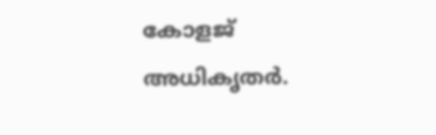കോളജ് അധികൃതർ.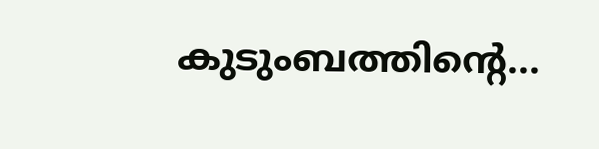കുടുംബത്തിന്റെ...